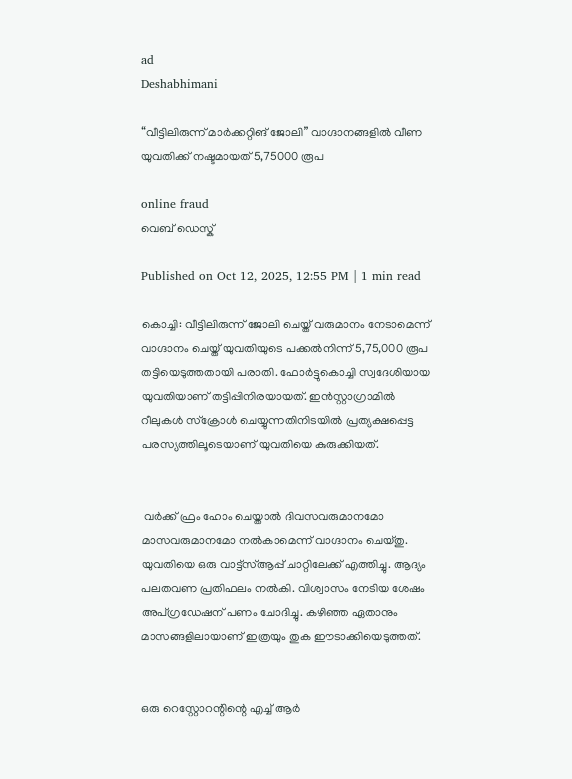ad
Deshabhimani

“വീട്ടിലിരുന്ന് മാർക്കറ്റിങ് ജോലി” വാഗ്ദാനങ്ങളിൽ വീണ യുവതിക്ക് നഷ്ടമായത് 5,75000 രൂപ

online fraud
വെബ് ഡെസ്ക്

Published on Oct 12, 2025, 12:55 PM | 1 min read

കൊച്ചി: വീട്ടിലിരുന്ന് ജോലി ചെയ്ത് വരുമാനം നേടാമെന്ന് വാഗ്ദാനം ചെയ്ത് യുവതിയുടെ പക്കൽനിന്ന് 5,75,000 രൂപ തട്ടിയെടുത്തതായി പരാതി. ഫോർട്ടുകൊച്ചി സ്വദേശിയായ യുവതിയാണ് തട്ടിപ്പിനിരയായത്. ഇൻസ്റ്റാഗ്രാമിൽ റീലുകൾ സ്ക്രോൾ ചെയ്യുന്നതിനിടയിൽ പ്രത്യക്ഷപ്പെട്ട പരസ്യത്തിലൂടെയാണ് യുവതിയെ കുരുക്കിയത്.


 വർക്ക് ഫ്രം ഹോം ചെയ്താൽ ദിവസവരുമാനമോ മാസവരുമാനമോ നൽകാമെന്ന് വാഗ്ദാനം ചെയ്തു. യുവതിയെ ഒരു വാട്ട്‌സ്ആപ്പ് ചാറ്റിലേക്ക് എത്തിച്ചു. ആദ്യം പലതവണ പ്രതിഫലം നൽകി. വിശ്വാസം നേടിയ ശേഷം അപ്ഗ്രഡേഷന് പണം ചോദിച്ചു. കഴിഞ്ഞ ഏതാനും മാസങ്ങളിലായാണ് ഇത്രയും തുക ഈടാക്കിയെടുത്തത്.


ഒരു റെസ്റ്റോറന്റിന്റെ എച്ച് ആർ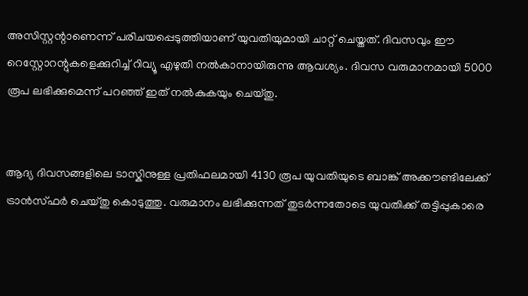അസിസ്റ്റന്റാണെന്ന് പരിചയപ്പെടുത്തിയാണ് യുവതിയുമായി ചാറ്റ് ചെയ്തത്. ദിവസവും ഈ റെസ്റ്റോറന്റുകളെക്കുറിച്ച് റിവ്യൂ എഴുതി നൽകാനായിരുന്നു ആവശ്യം. ദിവസ വരുമാനമായി 5000 രൂപ ലഭിക്കുമെന്ന് പറഞ്ഞ് ഇത് നൽകുകയും ചെയ്തു.


ആദ്യ ദിവസങ്ങളിലെ ടാസ്കിനുള്ള പ്രതിഫലമായി 4130 രൂപ യുവതിയുടെ ബാങ്ക് അക്കൗണ്ടിലേക്ക് ട്രാൻസ്ഫർ ചെയ്തു കൊടുത്തു. വരുമാനം ലഭിക്കുന്നത് തുടർന്നതോടെ യുവതിക്ക് തട്ടിപ്പുകാരെ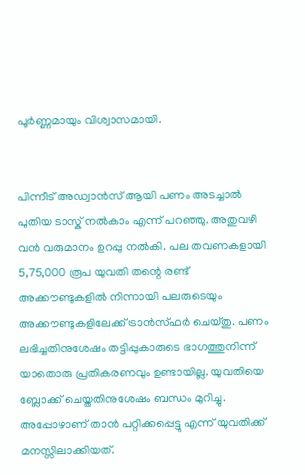പൂർണ്ണമായും വിശ്വാസമായി.


പിന്നീട് അഡ്വാൻസ് ആയി പണം അടച്ചാൽ പുതിയ ടാസ്ക് നൽകാം എന്ന് പറഞ്ഞു. അതുവഴി വൻ വരുമാനം ഉറപ്പു നൽകി. പല തവണകളായി 5,75,000 രൂപ യുവതി തന്റെ രണ്ട് അക്കൗണ്ടുകളിൽ നിന്നായി പലരുടെയും അക്കൗണ്ടുകളിലേക്ക് ട്രാൻസ്ഫർ ചെയ്തു. പണം ലഭിച്ചതിനുശേഷം തട്ടിപ്പുകാരുടെ ഭാഗത്തുനിന്ന് യാതൊരു പ്രതികരണവും ഉണ്ടായില്ല. യുവതിയെ ബ്ലോക്ക് ചെയ്തതിനുശേഷം ബന്ധം മുറിച്ചു. അപ്പോഴാണ് താൻ പറ്റിക്കപ്പെട്ടു എന്ന് യുവതിക്ക് മനസ്സിലാക്കിയത്.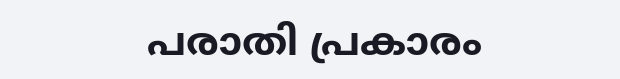പരാതി പ്രകാരം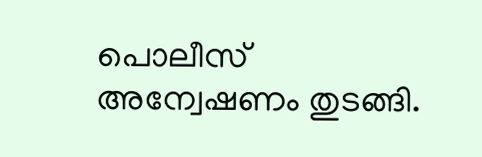പൊലീസ് അന്വേഷണം തുടങ്ങി.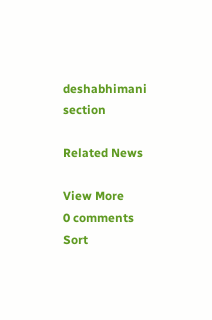deshabhimani section

Related News

View More
0 comments
Sort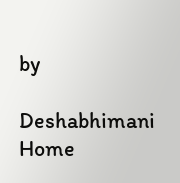by

Deshabhimani
Home